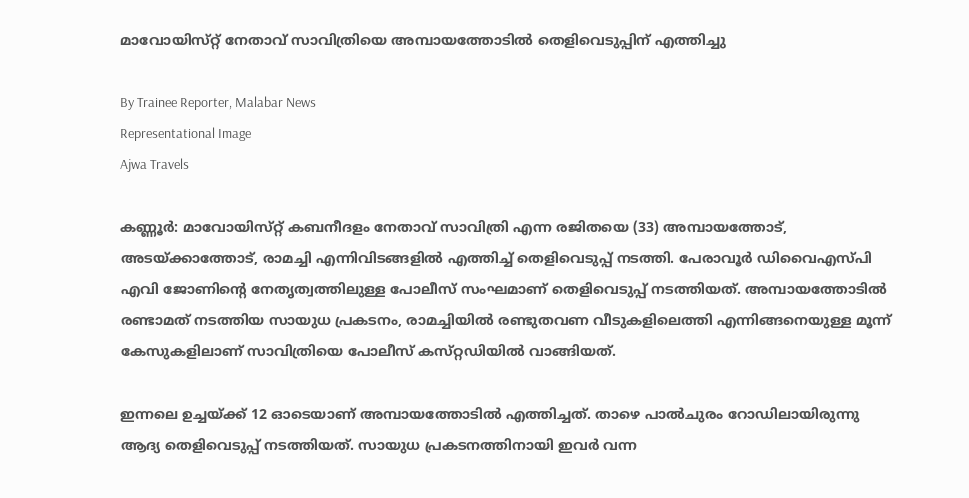മാവോയിസ്‌റ്റ് നേതാവ് സാവിത്രിയെ അമ്പായത്തോടിൽ തെളിവെടുപ്പിന് എത്തിച്ചു

By Trainee Reporter, Malabar News
Representational Image
Ajwa Travels

കണ്ണൂർ: മാവോയിസ്‌റ്റ് കബനീദളം നേതാവ് സാവിത്രി എന്ന രജിതയെ (33) അമ്പായത്തോട്, അടയ്‌ക്കാത്തോട്, രാമച്ചി എന്നിവിടങ്ങളിൽ എത്തിച്ച് തെളിവെടുപ്പ് നടത്തി. പേരാവൂർ ഡിവൈഎസ്‌പി എവി ജോണിന്റെ നേതൃത്വത്തിലുള്ള പോലീസ് സംഘമാണ് തെളിവെടുപ്പ് നടത്തിയത്. അമ്പായത്തോടിൽ രണ്ടാമത് നടത്തിയ സായുധ പ്രകടനം, രാമച്ചിയിൽ രണ്ടുതവണ വീടുകളിലെത്തി എന്നിങ്ങനെയുള്ള മൂന്ന് കേസുകളിലാണ് സാവിത്രിയെ പോലീസ് കസ്‌റ്റഡിയിൽ വാങ്ങിയത്.

ഇന്നലെ ഉച്ചയ്‌ക്ക് 12 ഓടെയാണ് അമ്പായത്തോടിൽ എത്തിച്ചത്. താഴെ പാൽചുരം റോഡിലായിരുന്നു ആദ്യ തെളിവെടുപ്പ് നടത്തിയത്. സായുധ പ്രകടനത്തിനായി ഇവർ വന്ന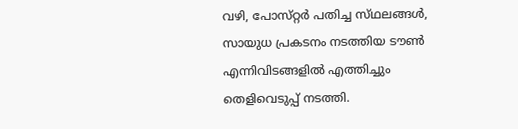വഴി, പോസ്‌റ്റർ പതിച്ച സ്‌ഥലങ്ങൾ, സായുധ പ്രകടനം നടത്തിയ ടൗൺ എന്നിവിടങ്ങളിൽ എത്തിച്ചും തെളിവെടുപ്പ് നടത്തി.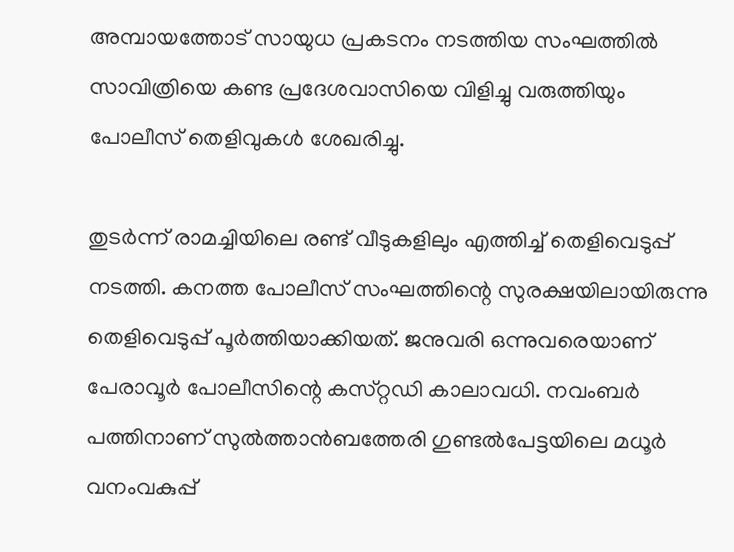അമ്പായത്തോട് സായുധ പ്രകടനം നടത്തിയ സംഘത്തിൽ സാവിത്രിയെ കണ്ട പ്രദേശവാസിയെ വിളിച്ചു വരുത്തിയും പോലീസ് തെളിവുകൾ ശേഖരിച്ചു.

തുടർന്ന് രാമച്ചിയിലെ രണ്ട് വീടുകളിലും എത്തിച്ച് തെളിവെടുപ്പ് നടത്തി. കനത്ത പോലീസ് സംഘത്തിന്റെ സുരക്ഷയിലായിരുന്നു തെളിവെടുപ്പ് പൂർത്തിയാക്കിയത്. ജനുവരി ഒന്നുവരെയാണ് പേരാവൂർ പോലീസിന്റെ കസ്‌റ്റഡി കാലാവധി. നവംബർ പത്തിനാണ് സുൽത്താൻബത്തേരി ഗുണ്ടൽപേട്ടയിലെ മധൂർ വനംവകുപ്പ്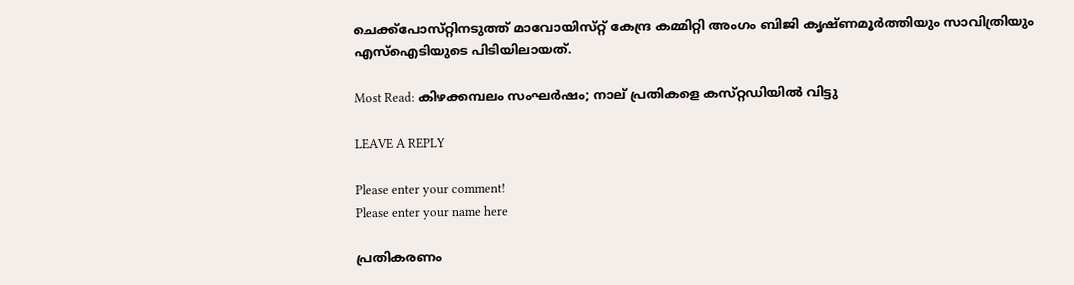ചെക്ക്പോസ്‌റ്റിനടുത്ത് മാവോയിസ്‌റ്റ് കേന്ദ്ര കമ്മിറ്റി അംഗം ബിജി കൃഷ്‍ണമൂർത്തിയും സാവിത്രിയും എസ്ഐടിയുടെ പിടിയിലായത്.

Most Read: കിഴക്കമ്പലം സംഘർഷം; നാല് പ്രതികളെ കസ്‌റ്റഡിയിൽ വിട്ടു

LEAVE A REPLY

Please enter your comment!
Please enter your name here

പ്രതികരണം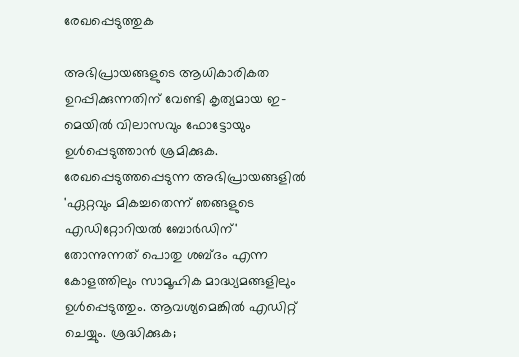രേഖപ്പെടുത്തുക

അഭിപ്രായങ്ങളുടെ ആധികാരികത ഉറപ്പിക്കുന്നതിന് വേണ്ടി കൃത്യമായ ഇ-മെയിൽ വിലാസവും ഫോട്ടോയും ഉൾപ്പെടുത്താൻ ശ്രമിക്കുക. രേഖപ്പെടുത്തപ്പെടുന്ന അഭിപ്രായങ്ങളിൽ 'ഏറ്റവും മികച്ചതെന്ന് ഞങ്ങളുടെ എഡിറ്റോറിയൽ ബോർഡിന്' തോന്നുന്നത് പൊതു ശബ്‌ദം എന്ന കോളത്തിലും സാമൂഹിക മാദ്ധ്യമങ്ങളിലും ഉൾപ്പെടുത്തും. ആവശ്യമെങ്കിൽ എഡിറ്റ് ചെയ്യും. ശ്രദ്ധിക്കുക;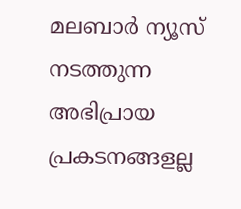മലബാർ ന്യൂസ് നടത്തുന്ന അഭിപ്രായ പ്രകടനങ്ങളല്ല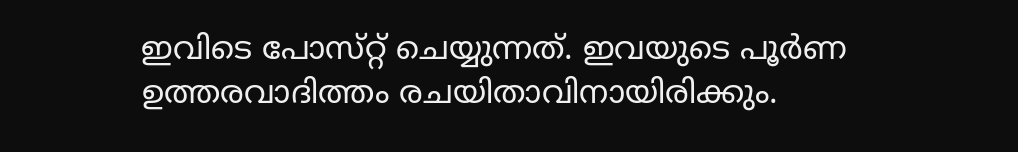ഇവിടെ പോസ്‌റ്റ് ചെയ്യുന്നത്. ഇവയുടെ പൂർണ ഉത്തരവാദിത്തം രചയിതാവിനായിരിക്കും.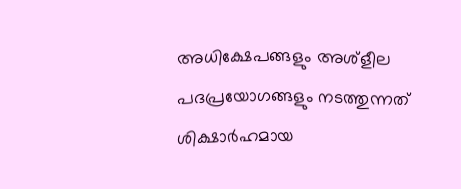അധിക്ഷേപങ്ങളും അശ്‌ളീല പദപ്രയോഗങ്ങളും നടത്തുന്നത് ശിക്ഷാർഹമായ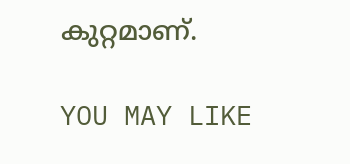കുറ്റമാണ്.

YOU MAY LIKE